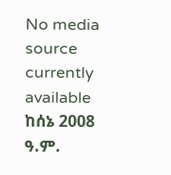No media source currently available
ከሰኔ 2008 ዓ.ም.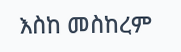እስከ መስከረም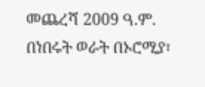መጨረሻ 2009 ዓ.ም. በነበሩት ወራት በኦሮሚያ፣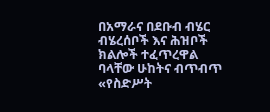በአማራና በደቡብ ብሄር ብሄረሰቦች እና ሕዝቦች ክልሎች ተፈጥረዋል ባላቸው ሁከትና ብጥብጥ «የስድሥት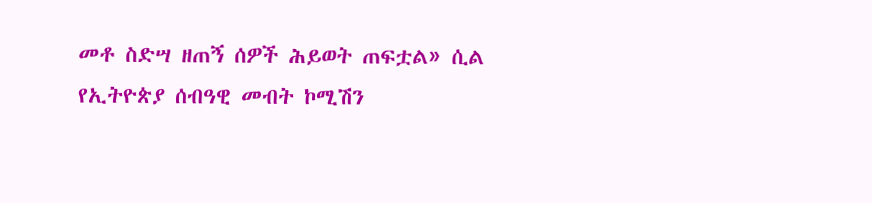መቶ ስድሣ ዘጠኝ ሰዎች ሕይወት ጠፍቷል» ሲል የኢትዮጵያ ሰብዓዊ መብት ኮሚሽን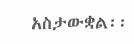አስታውቋል፡፡